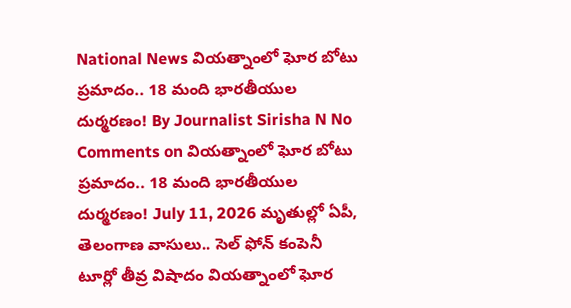National News వియత్నాంలో ఘోర బోటు ప్రమాదం.. 18 మంది భారతీయుల దుర్మరణం! By Journalist Sirisha N No Comments on వియత్నాంలో ఘోర బోటు ప్రమాదం.. 18 మంది భారతీయుల దుర్మరణం! July 11, 2026 మృతుల్లో ఏపీ, తెలంగాణ వాసులు.. సెల్ ఫోన్ కంపెనీ టూర్లో తీవ్ర విషాదం వియత్నాంలో ఘోర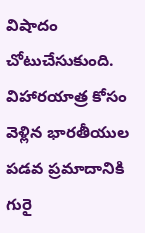విషాదం చోటుచేసుకుంది. విహారయాత్ర కోసం వెళ్లిన భారతీయుల పడవ ప్రమాదానికి గురై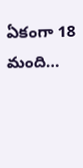ఏకంగా 18 మంది…